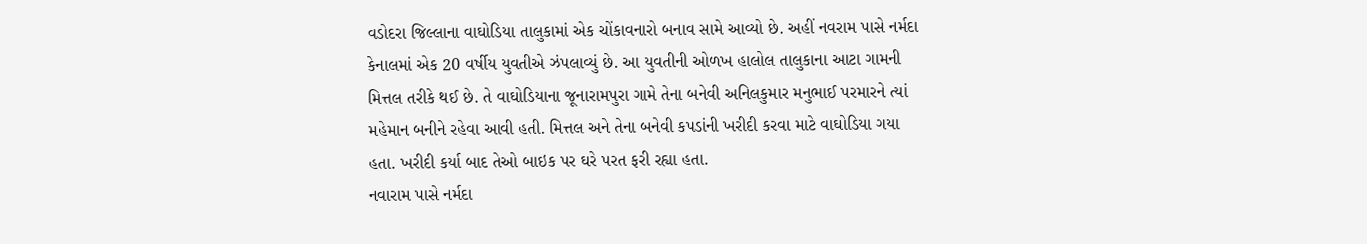વડોદરા જિલ્લાના વાઘોડિયા તાલુકામાં એક ચોંકાવનારો બનાવ સામે આવ્યો છે. અહીં નવરામ પાસે નર્મદા કેનાલમાં એક 20 વર્ષીય યુવતીએ ઝંપલાવ્યું છે. આ યુવતીની ઓળખ હાલોલ તાલુકાના આટા ગામની મિત્તલ તરીકે થઈ છે. તે વાઘોડિયાના જૂનારામપુરા ગામે તેના બનેવી અનિલકુમાર મનુભાઈ પરમારને ત્યાં મહેમાન બનીને રહેવા આવી હતી. મિત્તલ અને તેના બનેવી કપડાંની ખરીદી કરવા માટે વાઘોડિયા ગયા હતા. ખરીદી કર્યા બાદ તેઓ બાઇક પર ઘરે પરત ફરી રહ્યા હતા.
નવારામ પાસે નર્મદા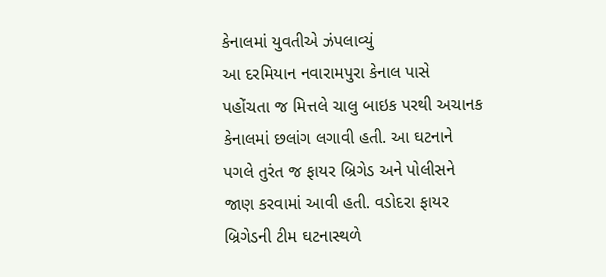કેનાલમાં યુવતીએ ઝંપલાવ્યું
આ દરમિયાન નવારામપુરા કેનાલ પાસે પહોંચતા જ મિત્તલે ચાલુ બાઇક પરથી અચાનક કેનાલમાં છલાંગ લગાવી હતી. આ ઘટનાને પગલે તુરંત જ ફાયર બ્રિગેડ અને પોલીસને જાણ કરવામાં આવી હતી. વડોદરા ફાયર બ્રિગેડની ટીમ ઘટનાસ્થળે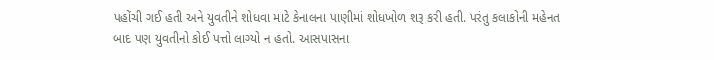પહોંચી ગઈ હતી અને યુવતીને શોધવા માટે કેનાલના પાણીમાં શોધખોળ શરૂ કરી હતી. પરંતુ કલાકોની મહેનત બાદ પણ યુવતીનો કોઈ પત્તો લાગ્યો ન હતો. આસપાસના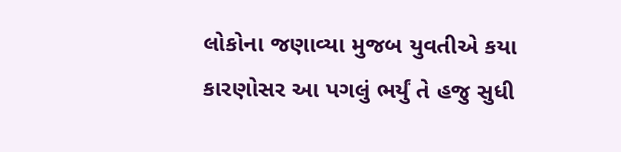લોકોના જણાવ્યા મુજબ યુવતીએ કયા કારણોસર આ પગલું ભર્યું તે હજુ સુધી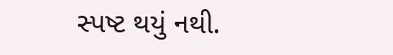સ્પષ્ટ થયું નથી.